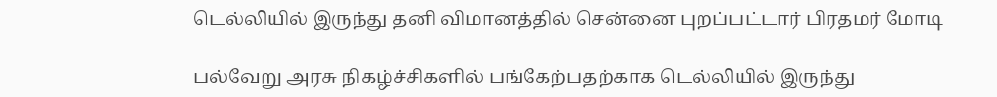டெல்லியில் இருந்து தனி விமானத்தில் சென்னை புறப்பட்டார் பிரதமர் மோடி

பல்வேறு அரசு நிகழ்ச்சிகளில் பங்கேற்பதற்காக டெல்லியில் இருந்து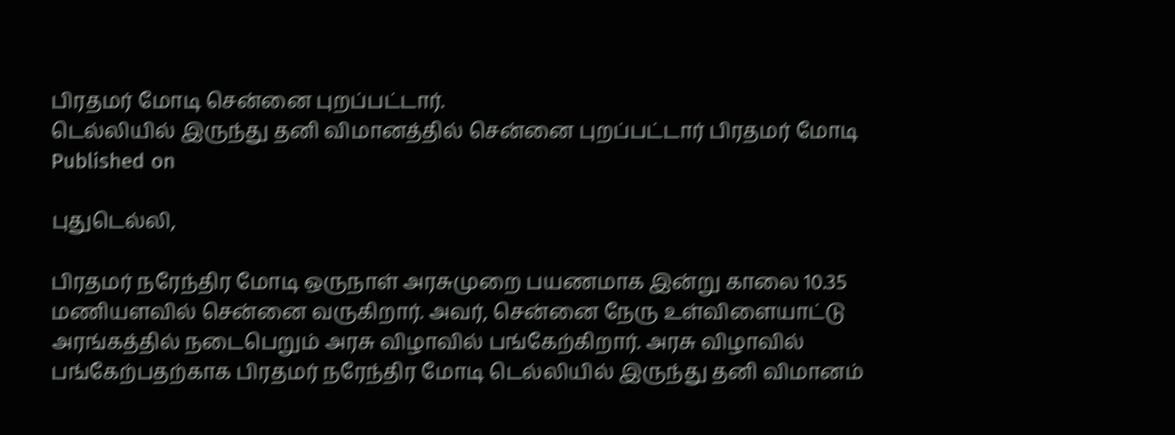பிரதமர் மோடி சென்னை புறப்பட்டார்.
டெல்லியில் இருந்து தனி விமானத்தில் சென்னை புறப்பட்டார் பிரதமர் மோடி
Published on

புதுடெல்லி,

பிரதமர் நரேந்திர மோடி ஒருநாள் அரசுமுறை பயணமாக இன்று காலை 10.35 மணியளவில் சென்னை வருகிறார். அவர், சென்னை நேரு உள்விளையாட்டு அரங்கத்தில் நடைபெறும் அரசு விழாவில் பங்கேற்கிறார். அரசு விழாவில் பங்கேற்பதற்காக பிரதமர் நரேந்திர மோடி டெல்லியில் இருந்து தனி விமானம்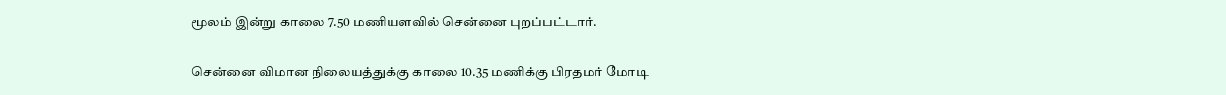மூலம் இன்று காலை 7.50 மணியளவில் சென்னை புறப்பட்டார்.

சென்னை விமான நிலையத்துக்கு காலை 10.35 மணிக்கு பிரதமர் மோடி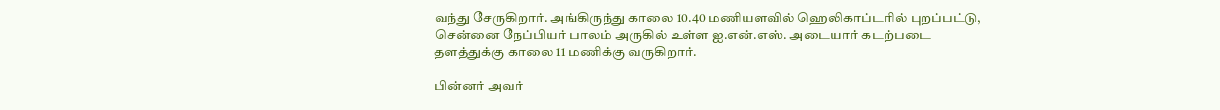வந்து சேருகிறார். அங்கிருந்து காலை 10.40 மணியளவில் ஹெலிகாப்டரில் புறப்பட்டு, சென்னை நேப்பியர் பாலம் அருகில் உள்ள ஐ.என்.எஸ். அடையார் கடற்படை தளத்துக்கு காலை 11 மணிக்கு வருகிறார்.

பின்னர் அவர்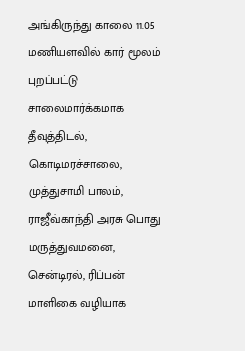அங்கிருந்து காலை 11.05 மணியளவில் கார் மூலம் புறப்பட்டு சாலைமார்க்கமாக தீவுத்திடல், கொடிமரச்சாலை, முத்துசாமி பாலம், ராஜீவ்காந்தி அரசு பொது மருத்துவமனை, சென்டிரல், ரிப்பன் மாளிகை வழியாக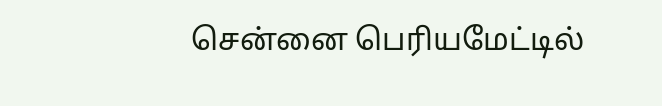சென்னை பெரியமேட்டில்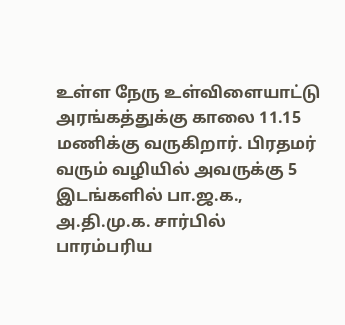உள்ள நேரு உள்விளையாட்டு அரங்கத்துக்கு காலை 11.15 மணிக்கு வருகிறார். பிரதமர் வரும் வழியில் அவருக்கு 5 இடங்களில் பா.ஜ.க., அ.தி.மு.க. சார்பில் பாரம்பரிய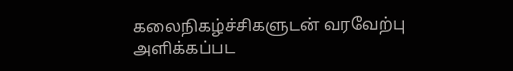கலைநிகழ்ச்சிகளுடன் வரவேற்பு அளிக்கப்பட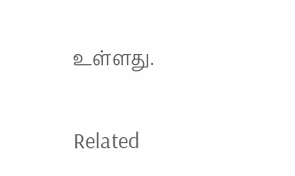உள்ளது.

Related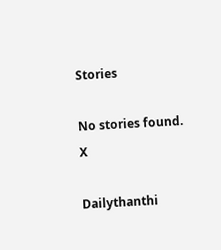Stories

No stories found.
X

Dailythanthi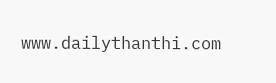www.dailythanthi.com